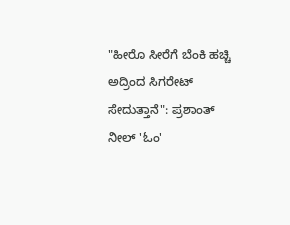"ಹೀರೊ ಸೀರೆಗೆ ಬೆಂಕಿ ಹಚ್ಚಿ ಅದ್ರಿಂದ ಸಿಗರೇಟ್ ಸೇದುತ್ತಾನೆ": ಪ್ರಶಾಂತ್ ನೀಲ್ 'ಓಂ'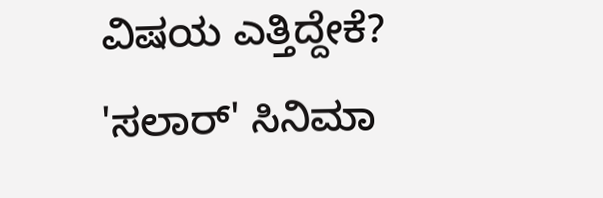ವಿಷಯ ಎತ್ತಿದ್ದೇಕೆ?
'ಸಲಾರ್' ಸಿನಿಮಾ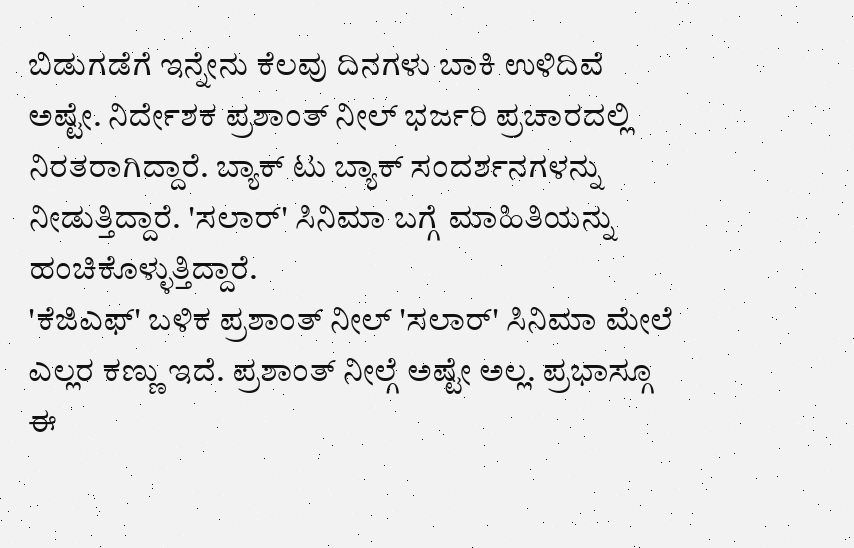ಬಿಡುಗಡೆಗೆ ಇನ್ನೇನು ಕೆಲವು ದಿನಗಳು ಬಾಕಿ ಉಳಿದಿವೆ ಅಷ್ಟೇ. ನಿರ್ದೇಶಕ ಪ್ರಶಾಂತ್ ನೀಲ್ ಭರ್ಜರಿ ಪ್ರಚಾರದಲ್ಲಿ ನಿರತರಾಗಿದ್ದಾರೆ. ಬ್ಯಾಕ್ ಟು ಬ್ಯಾಕ್ ಸಂದರ್ಶನಗಳನ್ನು ನೀಡುತ್ತಿದ್ದಾರೆ. 'ಸಲಾರ್' ಸಿನಿಮಾ ಬಗ್ಗೆ ಮಾಹಿತಿಯನ್ನು ಹಂಚಿಕೊಳ್ಳುತ್ತಿದ್ದಾರೆ.
'ಕೆಜಿಎಫ್' ಬಳಿಕ ಪ್ರಶಾಂತ್ ನೀಲ್ 'ಸಲಾರ್' ಸಿನಿಮಾ ಮೇಲೆ ಎಲ್ಲರ ಕಣ್ಣು ಇದೆ. ಪ್ರಶಾಂತ್ ನೀಲ್ಗೆ ಅಷ್ಟೇ ಅಲ್ಲ. ಪ್ರಭಾಸ್ಗೂ ಈ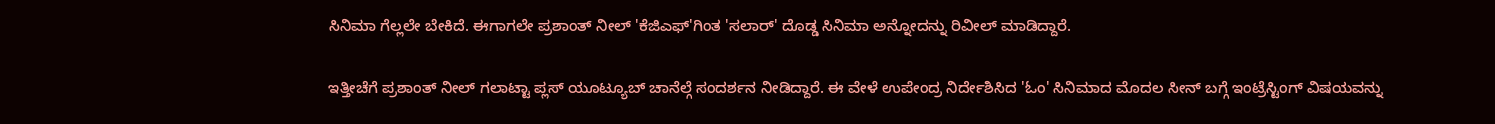ಸಿನಿಮಾ ಗೆಲ್ಲಲೇ ಬೇಕಿದೆ. ಈಗಾಗಲೇ ಪ್ರಶಾಂತ್ ನೀಲ್ 'ಕೆಜಿಎಫ್'ಗಿಂತ 'ಸಲಾರ್' ದೊಡ್ಡ ಸಿನಿಮಾ ಅನ್ನೋದನ್ನು ರಿವೀಲ್ ಮಾಡಿದ್ದಾರೆ.

ಇತ್ತೀಚೆಗೆ ಪ್ರಶಾಂತ್ ನೀಲ್ ಗಲಾಟ್ಟಾ ಪ್ಲಸ್ ಯೂಟ್ಯೂಬ್ ಚಾನೆಲ್ಗೆ ಸಂದರ್ಶನ ನೀಡಿದ್ದಾರೆ. ಈ ವೇಳೆ ಉಪೇಂದ್ರ ನಿರ್ದೇಶಿಸಿದ 'ಓಂ' ಸಿನಿಮಾದ ಮೊದಲ ಸೀನ್ ಬಗ್ಗೆ ಇಂಟ್ರೆಸ್ಟಿಂಗ್ ವಿಷಯವನ್ನು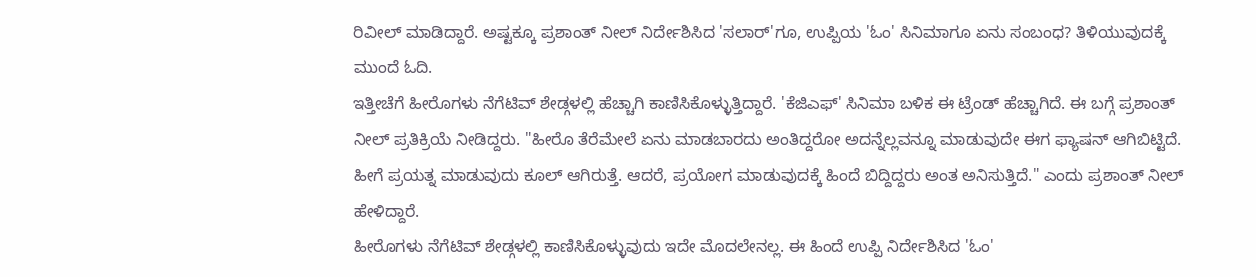ರಿವೀಲ್ ಮಾಡಿದ್ದಾರೆ. ಅಷ್ಟಕ್ಕೂ ಪ್ರಶಾಂತ್ ನೀಲ್ ನಿರ್ದೇಶಿಸಿದ 'ಸಲಾರ್'ಗೂ, ಉಪ್ಪಿಯ 'ಓಂ' ಸಿನಿಮಾಗೂ ಏನು ಸಂಬಂಧ? ತಿಳಿಯುವುದಕ್ಕೆ ಮುಂದೆ ಓದಿ.
ಇತ್ತೀಚೆಗೆ ಹೀರೊಗಳು ನೆಗೆಟಿವ್ ಶೇಡ್ಗಳಲ್ಲಿ ಹೆಚ್ಚಾಗಿ ಕಾಣಿಸಿಕೊಳ್ಳುತ್ತಿದ್ದಾರೆ. 'ಕೆಜಿಎಫ್' ಸಿನಿಮಾ ಬಳಿಕ ಈ ಟ್ರೆಂಡ್ ಹೆಚ್ಚಾಗಿದೆ. ಈ ಬಗ್ಗೆ ಪ್ರಶಾಂತ್ ನೀಲ್ ಪ್ರತಿಕ್ರಿಯೆ ನೀಡಿದ್ದರು. "ಹೀರೊ ತೆರೆಮೇಲೆ ಏನು ಮಾಡಬಾರದು ಅಂತಿದ್ದರೋ ಅದನ್ನೆಲ್ಲವನ್ನೂ ಮಾಡುವುದೇ ಈಗ ಫ್ಯಾಷನ್ ಆಗಿಬಿಟ್ಟಿದೆ. ಹೀಗೆ ಪ್ರಯತ್ನ ಮಾಡುವುದು ಕೂಲ್ ಆಗಿರುತ್ತೆ. ಆದರೆ, ಪ್ರಯೋಗ ಮಾಡುವುದಕ್ಕೆ ಹಿಂದೆ ಬಿದ್ದಿದ್ದರು ಅಂತ ಅನಿಸುತ್ತಿದೆ." ಎಂದು ಪ್ರಶಾಂತ್ ನೀಲ್ ಹೇಳಿದ್ದಾರೆ.
ಹೀರೊಗಳು ನೆಗೆಟಿವ್ ಶೇಡ್ಗಳಲ್ಲಿ ಕಾಣಿಸಿಕೊಳ್ಳುವುದು ಇದೇ ಮೊದಲೇನಲ್ಲ. ಈ ಹಿಂದೆ ಉಪ್ಪಿ ನಿರ್ದೇಶಿಸಿದ 'ಓಂ'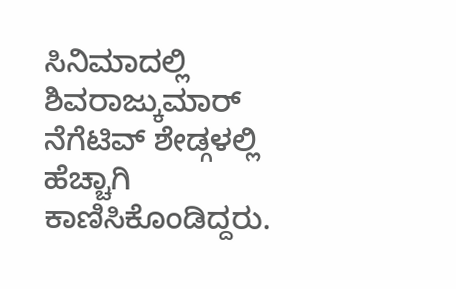ಸಿನಿಮಾದಲ್ಲಿ ಶಿವರಾಜ್ಕುಮಾರ್ ನೆಗೆಟಿವ್ ಶೇಡ್ಗಳಲ್ಲಿ ಹೆಚ್ಚಾಗಿ ಕಾಣಿಸಿಕೊಂಡಿದ್ದರು.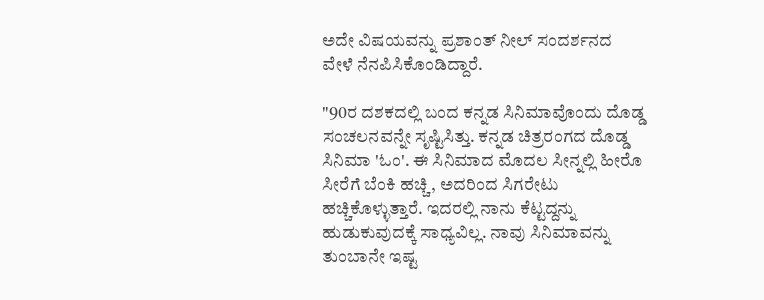ಅದೇ ವಿಷಯವನ್ನು ಪ್ರಶಾಂತ್ ನೀಲ್ ಸಂದರ್ಶನದ ವೇಳೆ ನೆನಪಿಸಿಕೊಂಡಿದ್ದಾರೆ.

"90ರ ದಶಕದಲ್ಲಿ ಬಂದ ಕನ್ನಡ ಸಿನಿಮಾವೊಂದು ದೊಡ್ಡ ಸಂಚಲನವನ್ನೇ ಸೃಷ್ಟಿಸಿತ್ತು. ಕನ್ನಡ ಚಿತ್ರರಂಗದ ದೊಡ್ಡ ಸಿನಿಮಾ 'ಓಂ'. ಈ ಸಿನಿಮಾದ ಮೊದಲ ಸೀನ್ನಲ್ಲಿ ಹೀರೊ ಸೀರೆಗೆ ಬೆಂಕಿ ಹಚ್ಚಿ, ಅದರಿಂದ ಸಿಗರೇಟು ಹಚ್ಚಿಕೊಳ್ಳುತ್ತಾರೆ. ಇದರಲ್ಲಿ ನಾನು ಕೆಟ್ಟದ್ದನ್ನು ಹುಡುಕುವುದಕ್ಕೆ ಸಾಧ್ಯವಿಲ್ಲ. ನಾವು ಸಿನಿಮಾವನ್ನು ತುಂಬಾನೇ ಇಷ್ಟ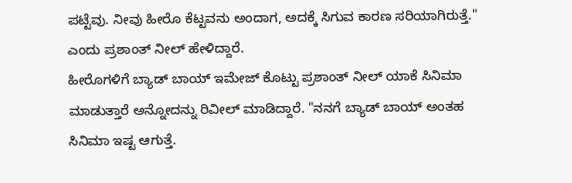ಪಟ್ಟೆವು. ನೀವು ಹೀರೊ ಕೆಟ್ಟವನು ಅಂದಾಗ, ಅದಕ್ಕೆ ಸಿಗುವ ಕಾರಣ ಸರಿಯಾಗಿರುತ್ತೆ." ಎಂದು ಪ್ರಶಾಂತ್ ನೀಲ್ ಹೇಳಿದ್ದಾರೆ.
ಹೀರೊಗಳಿಗೆ ಬ್ಯಾಡ್ ಬಾಯ್ ಇಮೇಜ್ ಕೊಟ್ಟು ಪ್ರಶಾಂತ್ ನೀಲ್ ಯಾಕೆ ಸಿನಿಮಾ ಮಾಡುತ್ತಾರೆ ಅನ್ನೋದನ್ನು ರಿವೀಲ್ ಮಾಡಿದ್ದಾರೆ. "ನನಗೆ ಬ್ಯಾಡ್ ಬಾಯ್ ಅಂತಹ ಸಿನಿಮಾ ಇಷ್ಟ ಆಗುತ್ತೆ.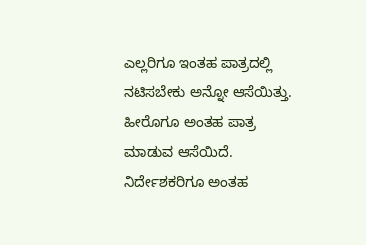ಎಲ್ಲರಿಗೂ ಇಂತಹ ಪಾತ್ರದಲ್ಲಿ ನಟಿಸಬೇಕು ಅನ್ನೋ ಆಸೆಯಿತ್ತು. ಹೀರೊಗೂ ಅಂತಹ ಪಾತ್ರ ಮಾಡುವ ಆಸೆಯಿದೆ. ನಿರ್ದೇಶಕರಿಗೂ ಅಂತಹ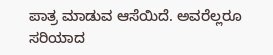ಪಾತ್ರ ಮಾಡುವ ಆಸೆಯಿದೆ. ಅವರೆಲ್ಲರೂ ಸರಿಯಾದ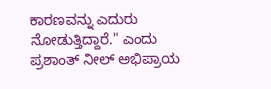ಕಾರಣವನ್ನು ಎದುರು ನೋಡುತ್ತಿದ್ದಾರೆ." ಎಂದು ಪ್ರಶಾಂತ್ ನೀಲ್ ಅಭಿಪ್ರಾಯ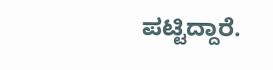ಪಟ್ಟಿದ್ದಾರೆ.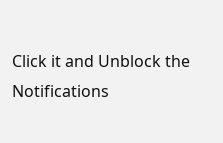Click it and Unblock the Notifications